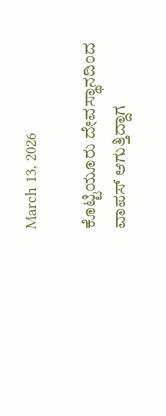March 13, 2026

ಕೊಟ್ಟಿಯೂರು ದೇವಸ್ಥಾನದಿಂದ ವಾಪಸ್ ಆಗುತ್ತಿದ್ದಾಗ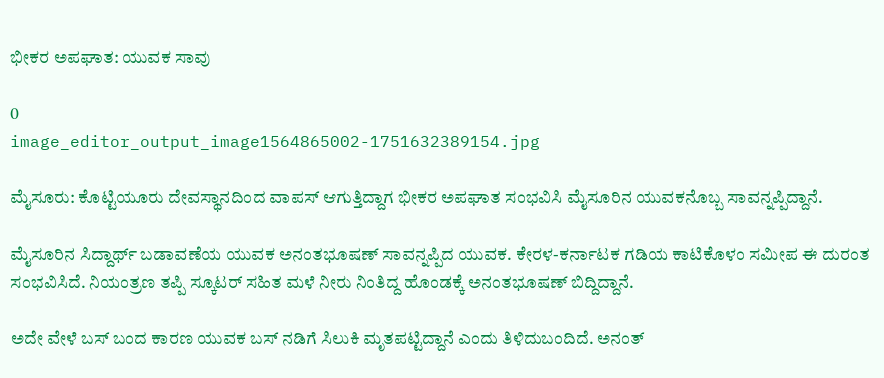ಭೀಕರ ಅಪಘಾತ: ಯುವಕ ಸಾವು

0
image_editor_output_image1564865002-1751632389154.jpg

ಮೈಸೂರು: ಕೊಟ್ಟಿಯೂರು ದೇವಸ್ಥಾನದಿಂದ ವಾಪಸ್ ಆಗುತ್ತಿದ್ದಾಗ ಭೀಕರ ಅಪಘಾತ ಸಂಭವಿಸಿ ಮೈಸೂರಿನ ಯುವಕನೊಬ್ಬ ಸಾವನ್ನಪ್ಪಿದ್ದಾನೆ.

ಮೈಸೂರಿನ ಸಿದ್ದಾರ್ಥ್ ಬಡಾವಣೆಯ ಯುವಕ ಅನಂತಭೂಷಣ್ ಸಾವನ್ನಪ್ಪಿದ ಯುವಕ. ಕೇರಳ-ಕರ್ನಾಟಕ ಗಡಿಯ ಕಾಟಿಕೊಳಂ ಸಮೀಪ ಈ ದುರಂತ ಸಂಭವಿಸಿದೆ. ನಿಯಂತ್ರಣ ತಪ್ಪಿ ಸ್ಕೂಟರ್ ಸಹಿತ ಮಳೆ ನೀರು ನಿಂತಿದ್ದ ಹೊಂಡಕ್ಕೆ ಅನಂತಭೂಷಣ್ ಬಿದ್ದಿದ್ದಾನೆ.

ಅದೇ ವೇಳೆ ಬಸ್ ಬಂದ ಕಾರಣ ಯುವಕ ಬಸ್ ನಡಿಗೆ ಸಿಲುಕಿ ಮೃತಪಟ್ಟಿದ್ದಾನೆ ಎಂದು ತಿಳಿದುಬಂದಿದೆ. ಅನಂತ್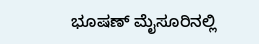ಭೂಷಣ್ ಮೈಸೂರಿನಲ್ಲಿ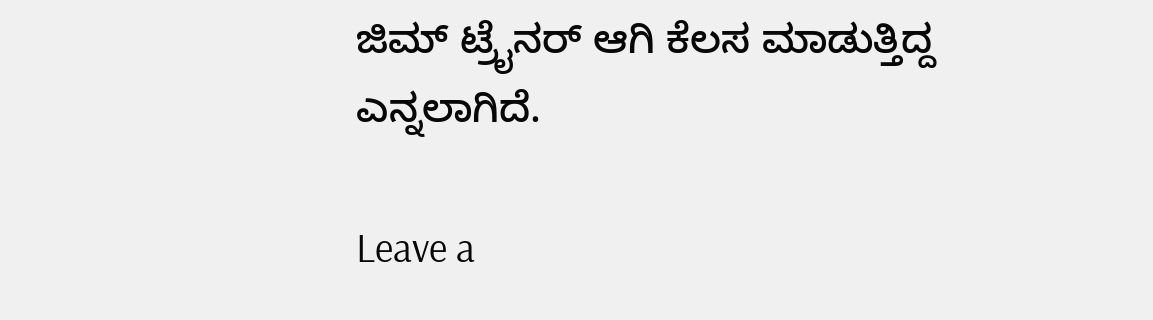ಜಿಮ್ ಟ್ರೈನ‌ರ್ ಆಗಿ ಕೆಲಸ ಮಾಡುತ್ತಿದ್ದ ಎನ್ನಲಾಗಿದೆ.

Leave a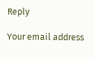Reply

Your email address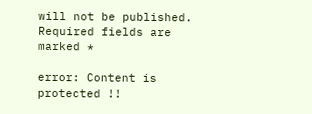will not be published. Required fields are marked *

error: Content is protected !!